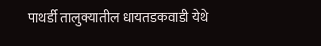पाथर्डी तालुक्यातील धायतडकवाडी येथे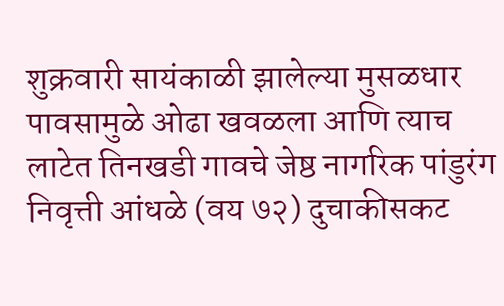शुक्रवारी सायंकाळी झालेल्या मुसळधार पावसामुळे ओढा खवळला आणि त्याच लाटेत तिनखडी गावचे जेष्ठ नागरिक पांडुरंग निवृत्ती आंधळे (वय ७२) दुचाकीसकट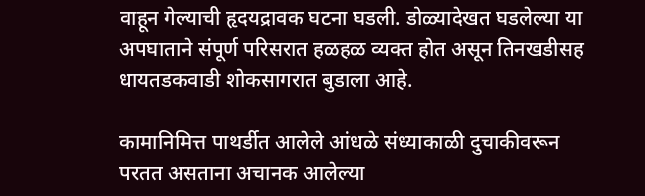वाहून गेल्याची हृदयद्रावक घटना घडली. डोळ्यादेखत घडलेल्या या अपघाताने संपूर्ण परिसरात हळहळ व्यक्त होत असून तिनखडीसह धायतडकवाडी शोकसागरात बुडाला आहे.

कामानिमित्त पाथर्डीत आलेले आंधळे संध्याकाळी दुचाकीवरून परतत असताना अचानक आलेल्या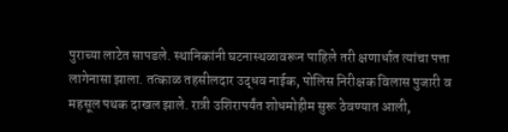पुराच्या लाटेत सापडले. स्थानिकांनी घटनास्थळावरून पाहिले तरी क्षणार्धात त्यांचा पत्ता लागेनासा झाला. तत्काळ तहसीलदार उद्धव नाईक, पोलिस निरीक्षक विलास पुजारी व महसूल पथक दाखल झाले. रात्री उशिरापर्यंत शोधमोहीम सुरू ठेवण्यात आली,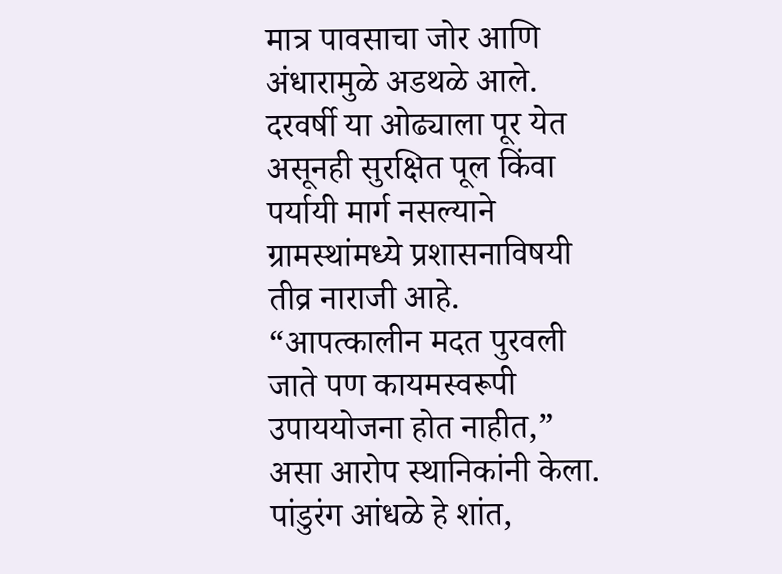मात्र पावसाचा जोर आणि अंधारामुळे अडथळे आले.
दरवर्षी या ओढ्याला पूर येत असूनही सुरक्षित पूल किंवा पर्यायी मार्ग नसल्याने ग्रामस्थांमध्ये प्रशासनाविषयी तीव्र नाराजी आहे. “आपत्कालीन मदत पुरवली जाते पण कायमस्वरूपी उपाययोजना होत नाहीत,” असा आरोप स्थानिकांनी केला.
पांडुरंग आंधळे हे शांत,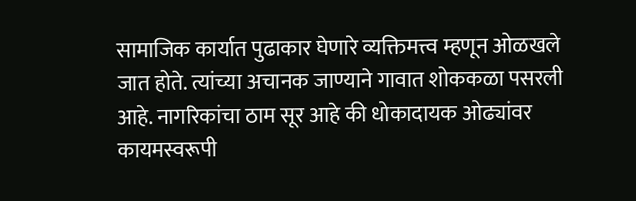सामाजिक कार्यात पुढाकार घेणारे व्यक्तिमत्त्व म्हणून ओळखले जात होते. त्यांच्या अचानक जाण्याने गावात शोककळा पसरली आहे. नागरिकांचा ठाम सूर आहे की धोकादायक ओढ्यांवर कायमस्वरूपी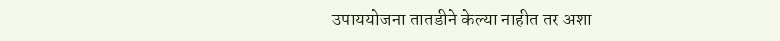उपाययोजना तातडीने केल्या नाहीत तर अशा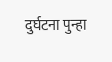दुर्घटना पुन्हा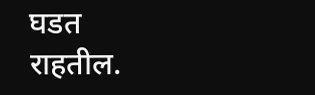घडत राहतील.